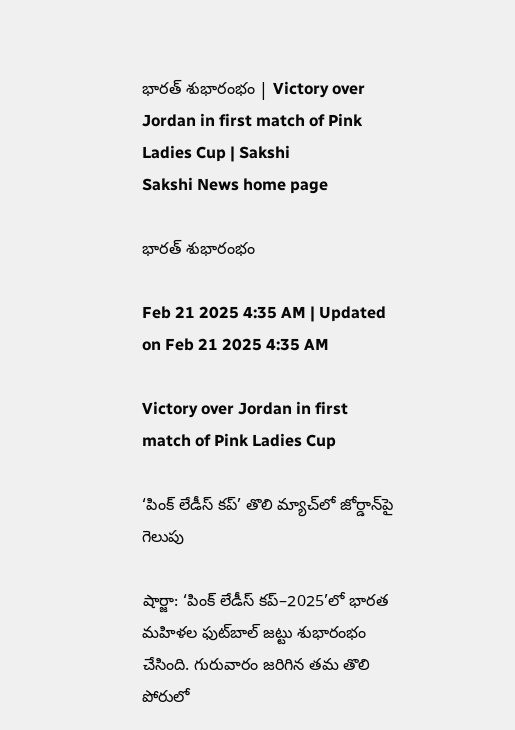భారత్‌ శుభారంభం | Victory over Jordan in first match of Pink Ladies Cup | Sakshi
Sakshi News home page

భారత్‌ శుభారంభం

Feb 21 2025 4:35 AM | Updated on Feb 21 2025 4:35 AM

Victory over Jordan in first match of Pink Ladies Cup

‘పింక్‌ లేడీస్‌ కప్‌’ తొలి మ్యాచ్‌లో జోర్డాన్‌పై గెలుపు

షార్జా: ‘పింక్‌ లేడీస్‌ కప్‌–2025’లో భారత మహిళల ఫుట్‌బాల్‌ జట్టు శుభారంభం చేసింది. గురువారం జరిగిన తమ తొలి పోరులో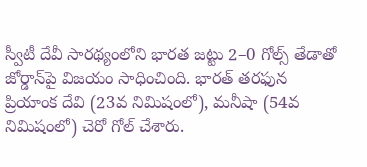స్వీటీ దేవీ సారథ్యంలోని భారత జట్టు 2–0 గోల్స్‌ తేడాతో జోర్డాన్‌పై విజయం సాధించింది. భారత్‌ తరఫున ప్రియాంక దేవి (23వ నిమిషంలో), మనీషా (54వ నిమిషంలో) చెరో గోల్‌ చేశారు.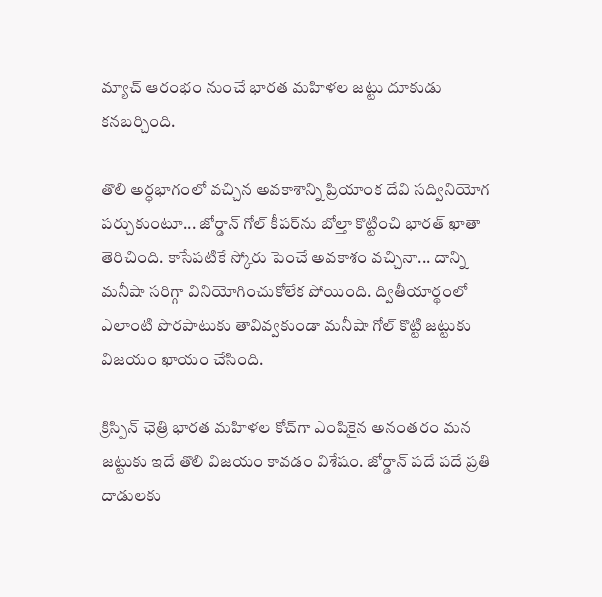మ్యాచ్‌ ఆరంభం నుంచే భారత మహిళల జట్టు దూకుడు కనబర్చింది.

తొలి అర్ధభాగంలో వచ్చిన అవకాశాన్ని ప్రియాంక దేవి సద్వినియోగ పర్చుకుంటూ... జోర్డాన్‌ గోల్‌ కీపర్‌ను బోల్తా కొట్టించి భారత్‌ ఖాతా తెరిచింది. కాసేపటికే స్కోరు పెంచే అవకాశం వచ్చినా... దాన్ని మనీషా సరిగ్గా వినియోగించుకోలేక పోయింది. ద్వితీయార్థంలో ఎలాంటి పొరపాటుకు తావివ్వకుండా మనీషా గోల్‌ కొట్టి జట్టుకు విజయం ఖాయం చేసింది.

క్రిస్పిన్‌ ఛెత్రి భారత మహిళల కోచ్‌గా ఎంపికైన అనంతరం మన జట్టుకు ఇదే తొలి విజయం కావడం విశేషం. జోర్డాన్‌ పదే పదే ప్రతి దాడులకు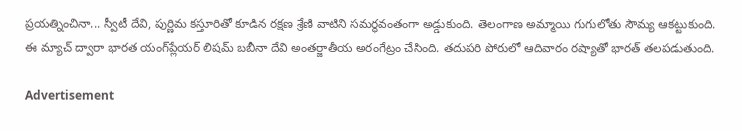ప్రయత్నించినా... స్వీటీ దేవి, పుర్ణిమ కస్తూరితో కూడిన రక్షణ శ్రేణి వాటిని సమర్థవంతంగా అడ్డుకుంది. తెలంగాణ అమ్మాయి గుగులోతు సౌమ్య ఆకట్టుకుంది. ఈ మ్యాచ్‌ ద్వారా భారత యంగ్‌ప్లేయర్‌ లిషమ్‌ బబీనా దేవి అంతర్జాతీయ అరంగేట్రం చేసింది. తదుపరి పోరులో ఆదివారం రష్యాతో భారత్‌ తలపడుతుంది.

Advertisement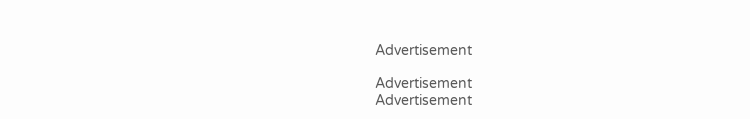Advertisement

Advertisement
Advertisement